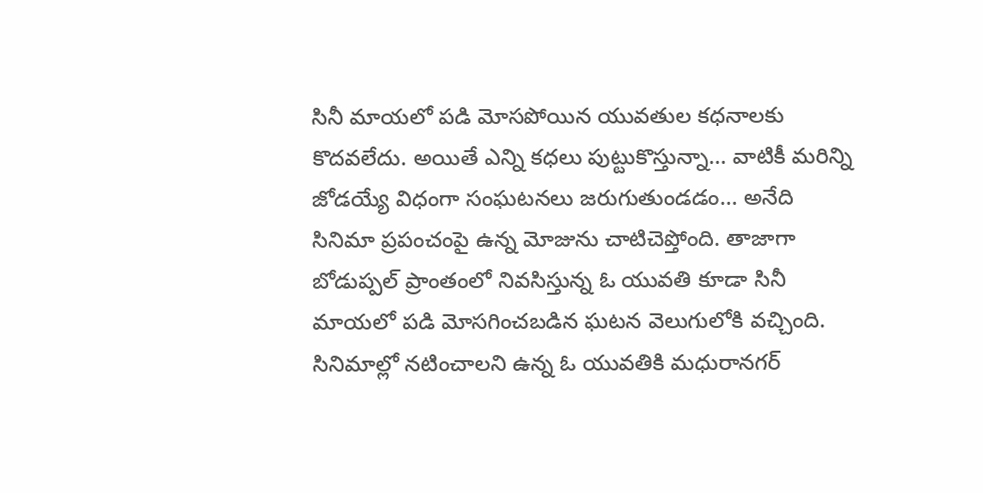సినీ మాయలో పడి మోసపోయిన యువతుల కధనాలకు కొదవలేదు. అయితే ఎన్ని కధలు పుట్టుకొస్తున్నా… వాటికీ మరిన్ని జోడయ్యే విధంగా సంఘటనలు జరుగుతుండడం… అనేది సినిమా ప్రపంచంపై ఉన్న మోజును చాటిచెప్తోంది. తాజాగా బోడుప్పల్ ప్రాంతంలో నివసిస్తున్న ఓ యువతి కూడా సినీ మాయలో పడి మోసగించబడిన ఘటన వెలుగులోకి వచ్చింది.
సినిమాల్లో నటించాలని ఉన్న ఓ యువతికి మధురానగర్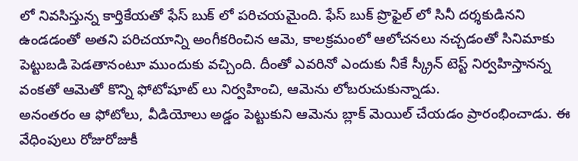లో నివసిస్తున్న కార్తికేయతో ఫేస్ బుక్ లో పరిచయమైంది. ఫేస్ బుక్ ప్రొఫైల్ లో సినీ దర్శకుడినని ఉండడంతో అతని పరిచయాన్ని అంగీకరించిన ఆమె, కాలక్రమంలో ఆలోచనలు నచ్చడంతో సినిమాకు పెట్టుబడి పెడతానంటూ ముందుకు వచ్చింది. దీంతో ఎవరినో ఎందుకు నీకే స్క్రీన్ టెస్ట్ నిర్వహిస్తానన్న వంకతో ఆమెతో కొన్ని ఫోటోషూట్ లు నిర్వహించి, ఆమెను లోబరుచుకున్నాడు.
అనంతరం ఆ ఫోటోలు, వీడియోలు అడ్డం పెట్టుకుని ఆమెను బ్లాక్ మెయిల్ చేయడం ప్రారంభించాడు. ఈ వేధింపులు రోజురోజుకీ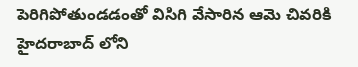పెరిగిపోతుండడంతో విసిగి వేసారిన ఆమె చివరికి హైదరాబాద్ లోని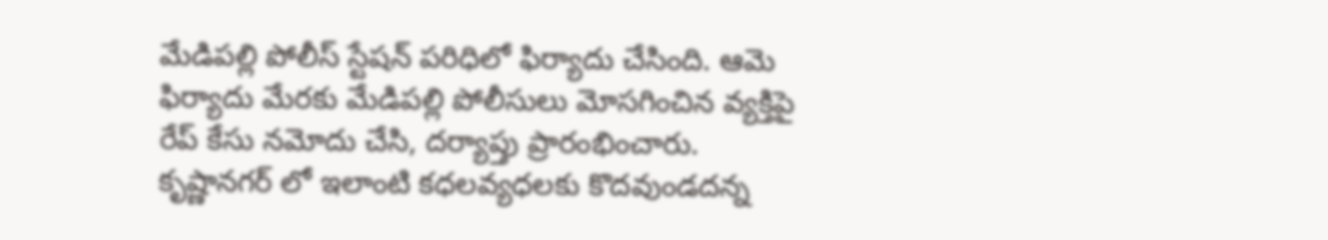మేడిపల్లి పోలీస్ స్టేషన్ పరిధిలో ఫిర్యాదు చేసింది. ఆమె ఫిర్యాదు మేరకు మేడిపల్లి పోలీసులు మోసగించిన వ్యక్తిపై రేప్ కేసు నమోదు చేసి, దర్యాప్తు ప్రారంభించారు. కృష్ణానగర్ లో ఇలాంటి కధలవ్యధలకు కొదవుండదన్న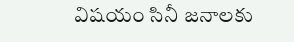విషయం సినీ జనాలకు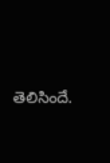తెలిసిందే.